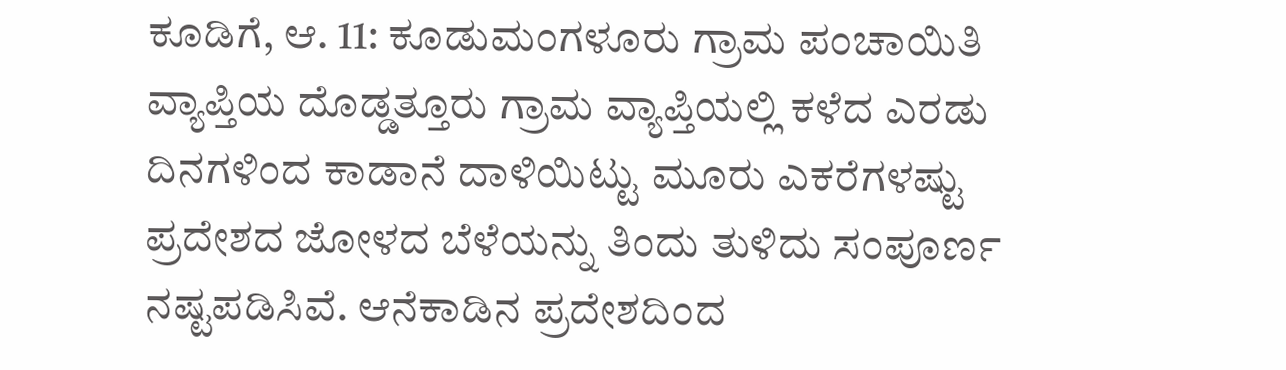ಕೂಡಿಗೆ, ಆ. 11: ಕೂಡುಮಂಗಳೂರು ಗ್ರಾಮ ಪಂಚಾಯಿತಿ ವ್ಯಾಪ್ತಿಯ ದೊಡ್ಡತ್ತೂರು ಗ್ರಾಮ ವ್ಯಾಪ್ತಿಯಲ್ಲಿ ಕಳೆದ ಎರಡು ದಿನಗಳಿಂದ ಕಾಡಾನೆ ದಾಳಿಯಿಟ್ಟು ಮೂರು ಎಕರೆಗಳಷ್ಟು ಪ್ರದೇಶದ ಜೋಳದ ಬೆಳೆಯನ್ನು ತಿಂದು ತುಳಿದು ಸಂಪೂರ್ಣ ನಷ್ಟಪಡಿಸಿವೆ. ಆನೆಕಾಡಿನ ಪ್ರದೇಶದಿಂದ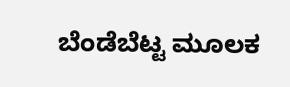ಬೆಂಡೆಬೆಟ್ಟ ಮೂಲಕ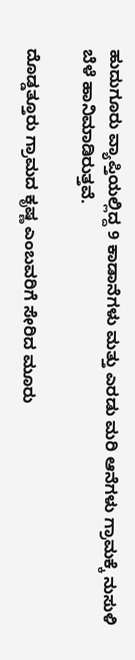ಹುದುಗೂರು ವ್ಯಾಪ್ತಿಯಲ್ಲಿದ್ದ 9 ಕಾಡಾನೆಗಳು ಮತ್ತು ಎರಡು ಮರಿ ಆನೆಗಳು ಗ್ರಾಮಕ್ಕೆ ನುಸುಳಿ ಬೆಳೆ ಹಾನಿಮಾಡಿರುತ್ತವೆ.

ದೊಡ್ಡತ್ತೂರು ಗ್ರಾಮದ ಕೃಷ್ಣ ಎಂಬವರಿಗೆ ಸೇರಿದ ಮೂರು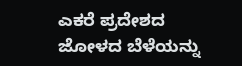ಎಕರೆ ಪ್ರದೇಶದ ಜೋಳದ ಬೆಳೆಯನ್ನು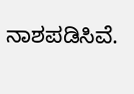ನಾಶಪಡಿಸಿವೆ.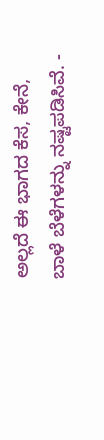ಅಲ್ಲದೆ ಈ ಭಾಗದ ಕೆಸ, ಕೇನೆ, ಬಾಳೆ ಬೆಳೆಗಳನ್ನು ನಷ್ಟಪಡಿಸಿವೆ. -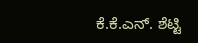ಕೆ.ಕೆ.ಎನ್. ಶೆಟ್ಟಿ